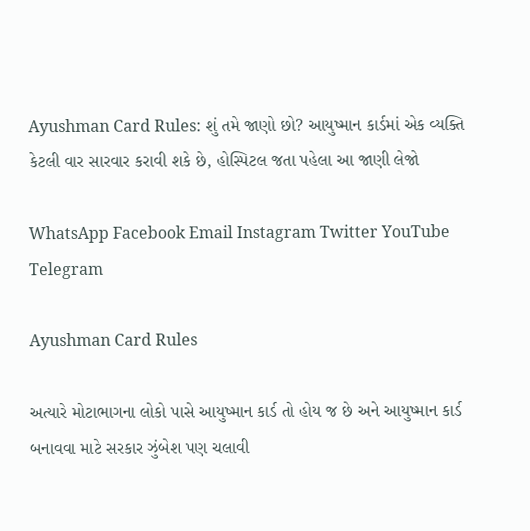Ayushman Card Rules: શું તમે જાણો છો? આયુષ્માન કાર્ડમાં એક વ્યક્તિ કેટલી વાર સારવાર કરાવી શકે છે, હોસ્પિટલ જતા પહેલા આ જાણી લેજો

WhatsApp Facebook Email Instagram Twitter YouTube Telegram

Ayushman Card Rules

અત્યારે મોટાભાગના લોકો પાસે આયુષ્માન કાર્ડ તો હોય જ છે અને આયુષ્માન કાર્ડ બનાવવા માટે સરકાર ઝુંબેશ પણ ચલાવી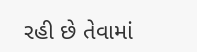રહી છે તેવામાં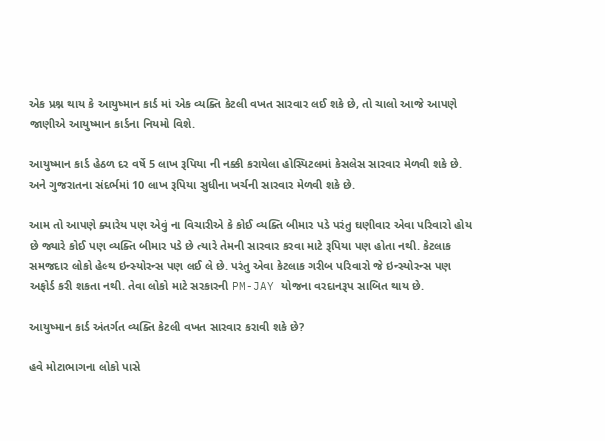એક પ્રશ્ન થાય કે આયુષ્માન કાર્ડ માં એક વ્યક્તિ કેટલી વખત સારવાર લઈ શકે છે, તો ચાલો આજે આપણે જાણીએ આયુષ્માન કાર્ડના નિયમો વિશે.

આયુષ્માન કાર્ડ હેઠળ દર વર્ષે 5 લાખ રૂપિયા ની નક્કી કરાયેલા હોસ્પિટલમાં કેસલેસ સારવાર મેળવી શકે છે. અને ગુજરાતના સંદર્ભમાં 10 લાખ રૂપિયા સુધીના ખર્ચની સારવાર મેળવી શકે છે.

આમ તો આપણે ક્યારેય પણ એવું ના વિચારીએ કે કોઈ વ્યક્તિ બીમાર પડે પરંતુ ઘણીવાર એવા પરિવારો હોય છે જ્યારે કોઈ પણ વ્યક્તિ બીમાર પડે છે ત્યારે તેમની સારવાર કરવા માટે રૂપિયા પણ હોતા નથી. કેટલાક સમજદાર લોકો હેલ્થ ઇન્સ્યોરન્સ પણ લઈ લે છે. પરંતુ એવા કેટલાક ગરીબ પરિવારો જે ઇન્સ્યોરન્સ પણ અફોર્ડ કરી શકતા નથી. તેવા લોકો માટે સરકારની PM-JAY યોજના વરદાનરૂપ સાબિત થાય છે.

આયુષ્માન કાર્ડ અંતર્ગત વ્યક્તિ કેટલી વખત સારવાર કરાવી શકે છે?

હવે મોટાભાગના લોકો પાસે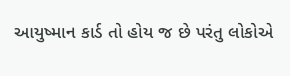આયુષ્માન કાર્ડ તો હોય જ છે પરંતુ લોકોએ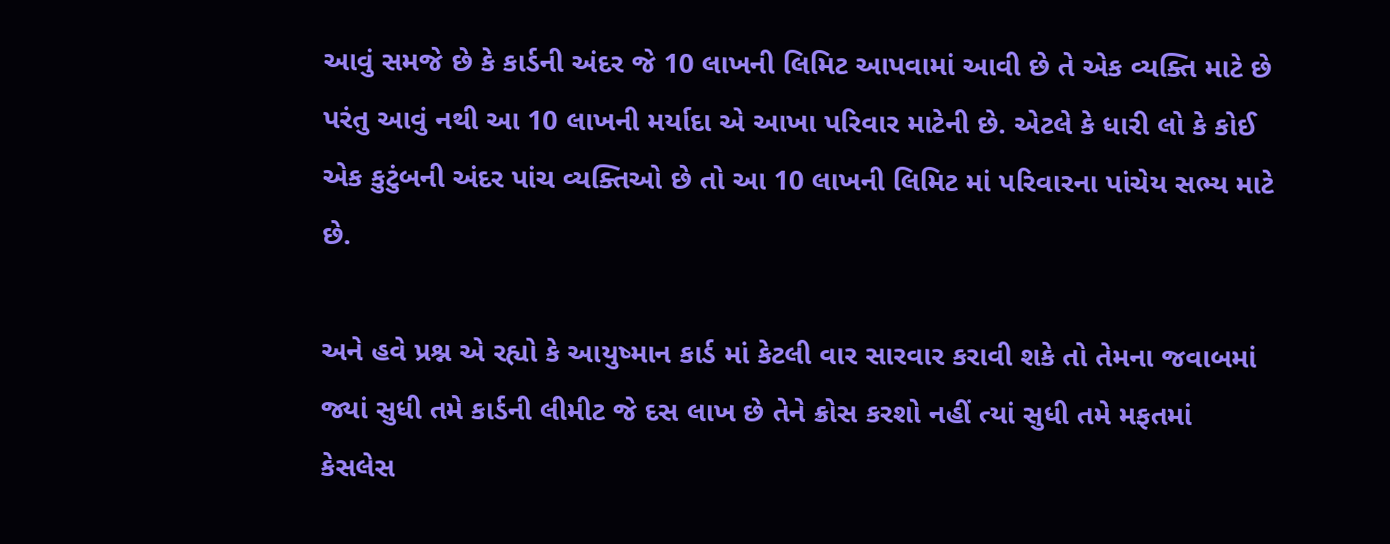આવું સમજે છે કે કાર્ડની અંદર જે 10 લાખની લિમિટ આપવામાં આવી છે તે એક વ્યક્તિ માટે છે પરંતુ આવું નથી આ 10 લાખની મર્યાદા એ આખા પરિવાર માટેની છે. એટલે કે ધારી લો કે કોઈ એક કુટુંબની અંદર પાંચ વ્યક્તિઓ છે તો આ 10 લાખની લિમિટ માં પરિવારના પાંચેય સભ્ય માટે છે.

અને હવે પ્રશ્ન એ રહ્યો કે આયુષ્માન કાર્ડ માં કેટલી વાર સારવાર કરાવી શકે તો તેમના જવાબમાં જ્યાં સુધી તમે કાર્ડની લીમીટ જે દસ લાખ છે તેને ક્રોસ કરશો નહીં ત્યાં સુધી તમે મફતમાં કેસલેસ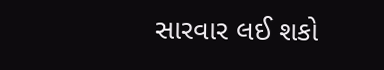સારવાર લઈ શકો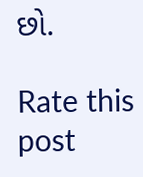છો.

Rate this post